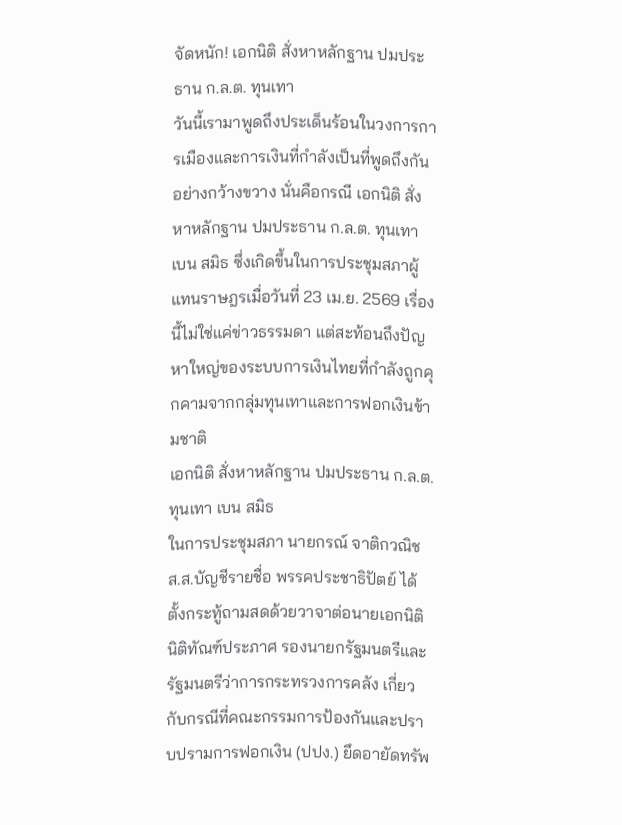จัดหนัก! เอกนิติ สั่งหาหลักฐาน ปมประธาน ก.ล.ต. ทุนเทา
วันนี้เรามาพูดถึงประเด็นร้อนในวงการการเมืองและการเงินที่กำลังเป็นที่พูดถึงกันอย่างกว้างขวาง นั่นคือกรณี เอกนิติ สั่งหาหลักฐาน ปมประธาน ก.ล.ต. ทุนเทา เบน สมิธ ซึ่งเกิดขึ้นในการประชุมสภาผู้แทนราษฎรเมื่อวันที่ 23 เม.ย. 2569 เรื่องนี้ไม่ใช่แค่ข่าวธรรมดา แต่สะท้อนถึงปัญหาใหญ่ของระบบการเงินไทยที่กำลังถูกคุกคามจากกลุ่มทุนเทาและการฟอกเงินข้ามชาติ
เอกนิติ สั่งหาหลักฐาน ปมประธาน ก.ล.ต. ทุนเทา เบน สมิธ
ในการประชุมสภา นายกรณ์ จาติกวณิช ส.ส.บัญชีรายชื่อ พรรคประชาธิปัตย์ ได้ตั้งกระทู้ถามสดด้วยวาจาต่อนายเอกนิติ นิติทัณฑ์ประภาศ รองนายกรัฐมนตรีและรัฐมนตรีว่าการกระทรวงการคลัง เกี่ยวกับกรณีที่คณะกรรมการป้องกันและปราบปรามการฟอกเงิน (ปปง.) ยึดอายัดทรัพ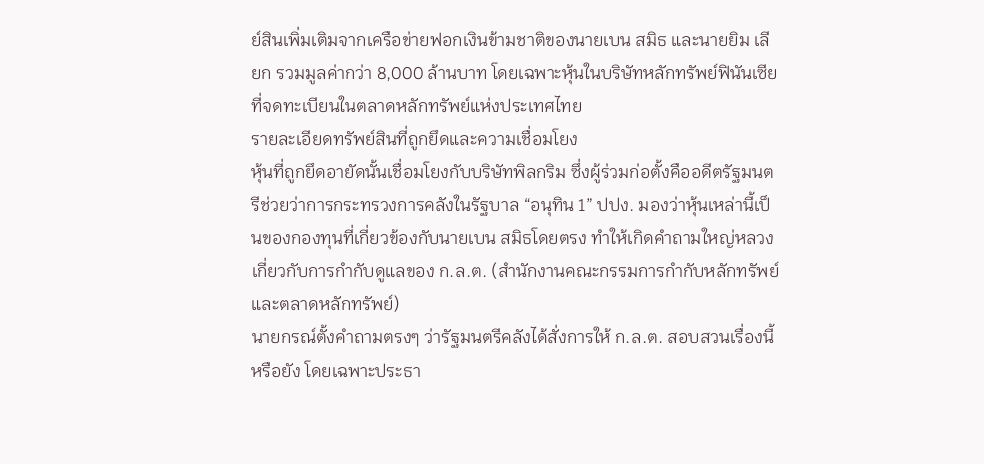ย์สินเพิ่มเติมจากเครือข่ายฟอกเงินข้ามชาติของนายเบน สมิธ และนายยิม เลียก รวมมูลค่ากว่า 8,000 ล้านบาท โดยเฉพาะหุ้นในบริษัทหลักทรัพย์ฟินันเซียที่จดทะเบียนในตลาดหลักทรัพย์แห่งประเทศไทย
รายละเอียดทรัพย์สินที่ถูกยึดและความเชื่อมโยง
หุ้นที่ถูกยึดอายัดนั้นเชื่อมโยงกับบริษัทพิลกริม ซึ่งผู้ร่วมก่อตั้งคืออดีตรัฐมนตรีช่วยว่าการกระทรวงการคลังในรัฐบาล “อนุทิน 1” ปปง. มองว่าหุ้นเหล่านี้เป็นของกองทุนที่เกี่ยวข้องกับนายเบน สมิธโดยตรง ทำให้เกิดคำถามใหญ่หลวงเกี่ยวกับการกำกับดูแลของ ก.ล.ต. (สำนักงานคณะกรรมการกำกับหลักทรัพย์และตลาดหลักทรัพย์)
นายกรณ์ตั้งคำถามตรงๆ ว่ารัฐมนตรีคลังได้สั่งการให้ ก.ล.ต. สอบสวนเรื่องนี้หรือยัง โดยเฉพาะประธา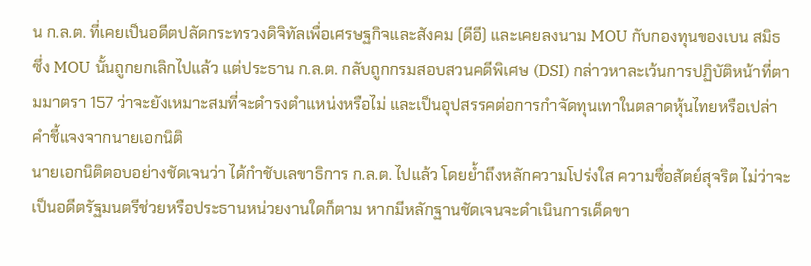น ก.ล.ต. ที่เคยเป็นอดีตปลัดกระทรวงดิจิทัลเพื่อเศรษฐกิจและสังคม (ดีอี) และเคยลงนาม MOU กับกองทุนของเบน สมิธ ซึ่ง MOU นั้นถูกยกเลิกไปแล้ว แต่ประธาน ก.ล.ต. กลับถูกกรมสอบสวนคดีพิเศษ (DSI) กล่าวหาละเว้นการปฏิบัติหน้าที่ตามมาตรา 157 ว่าจะยังเหมาะสมที่จะดำรงตำแหน่งหรือไม่ และเป็นอุปสรรคต่อการกำจัดทุนเทาในตลาดหุ้นไทยหรือเปล่า
คำชี้แจงจากนายเอกนิติ
นายเอกนิติตอบอย่างชัดเจนว่า ได้กำชับเลขาธิการ ก.ล.ต. ไปแล้ว โดยย้ำถึงหลักความโปร่งใส ความซื่อสัตย์สุจริต ไม่ว่าจะเป็นอดีตรัฐมนตรีช่วยหรือประธานหน่วยงานใดก็ตาม หากมีหลักฐานชัดเจนจะดำเนินการเด็ดขา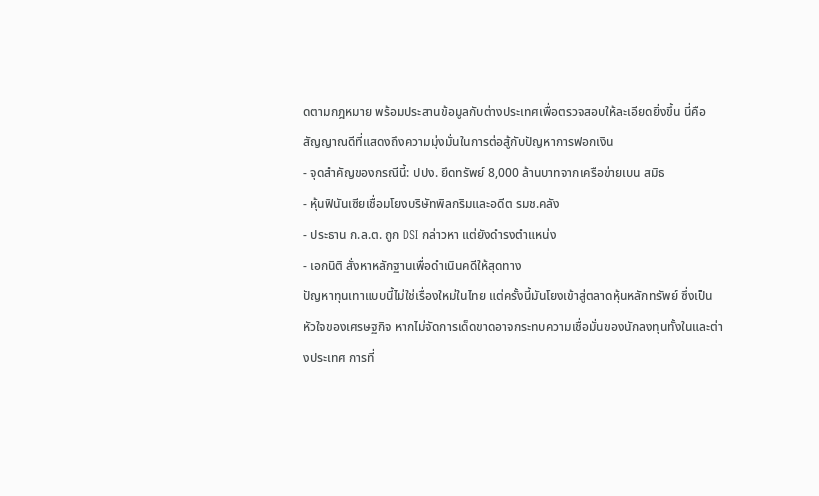ดตามกฎหมาย พร้อมประสานข้อมูลกับต่างประเทศเพื่อตรวจสอบให้ละเอียดยิ่งขึ้น นี่คือสัญญาณดีที่แสดงถึงความมุ่งมั่นในการต่อสู้กับปัญหาการฟอกเงิน
- จุดสำคัญของกรณีนี้: ปปง. ยึดทรัพย์ 8,000 ล้านบาทจากเครือข่ายเบน สมิธ
- หุ้นฟินันเซียเชื่อมโยงบริษัทพิลกริมและอดีต รมช.คลัง
- ประธาน ก.ล.ต. ถูก DSI กล่าวหา แต่ยังดำรงตำแหน่ง
- เอกนิติ สั่งหาหลักฐานเพื่อดำเนินคดีให้สุดทาง
ปัญหาทุนเทาแบบนี้ไม่ใช่เรื่องใหม่ในไทย แต่ครั้งนี้มันโยงเข้าสู่ตลาดหุ้นหลักทรัพย์ ซึ่งเป็นหัวใจของเศรษฐกิจ หากไม่จัดการเด็ดขาดอาจกระทบความเชื่อมั่นของนักลงทุนทั้งในและต่างประเทศ การที่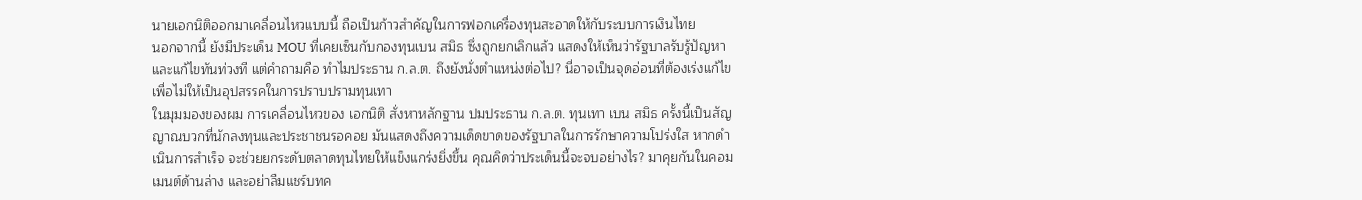นายเอกนิติออกมาเคลื่อนไหวแบบนี้ ถือเป็นก้าวสำคัญในการฟอกเครื่องทุนสะอาดให้กับระบบการเงินไทย
นอกจากนี้ ยังมีประเด็น MOU ที่เคยเซ็นกับกองทุนเบน สมิธ ซึ่งถูกยกเลิกแล้ว แสดงให้เห็นว่ารัฐบาลรับรู้ปัญหาและแก้ไขทันท่วงที แต่คำถามคือ ทำไมประธาน ก.ล.ต. ถึงยังนั่งตำแหน่งต่อไป? นี่อาจเป็นจุดอ่อนที่ต้องเร่งแก้ไขเพื่อไม่ให้เป็นอุปสรรคในการปราบปรามทุนเทา
ในมุมมองของผม การเคลื่อนไหวของ เอกนิติ สั่งหาหลักฐาน ปมประธาน ก.ล.ต. ทุนเทา เบน สมิธ ครั้งนี้เป็นสัญญาณบวกที่นักลงทุนและประชาชนรอคอย มันแสดงถึงความเด็ดขาดของรัฐบาลในการรักษาความโปร่งใส หากดำเนินการสำเร็จ จะช่วยยกระดับตลาดทุนไทยให้แข็งแกร่งยิ่งขึ้น คุณคิดว่าประเด็นนี้จะจบอย่างไร? มาคุยกันในคอมเมนต์ด้านล่าง และอย่าลืมแชร์บทค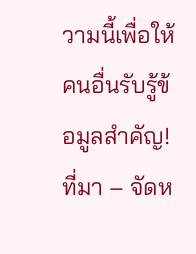วามนี้เพื่อให้คนอื่นรับรู้ข้อมูลสำคัญ!
ที่มา – จัดห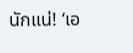นักแน่! ‘เอ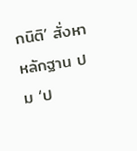กนิติ’ สั่งหาหลักฐาน ปม ‘ป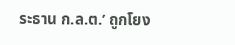ระธาน ก.ล.ต.’ ถูกโยง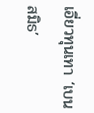เอี่ยวทุนเทา ‘เบน สมิธ’